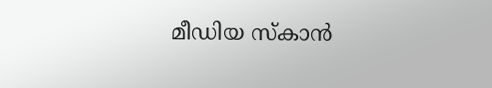മീഡിയ സ്കാന്‍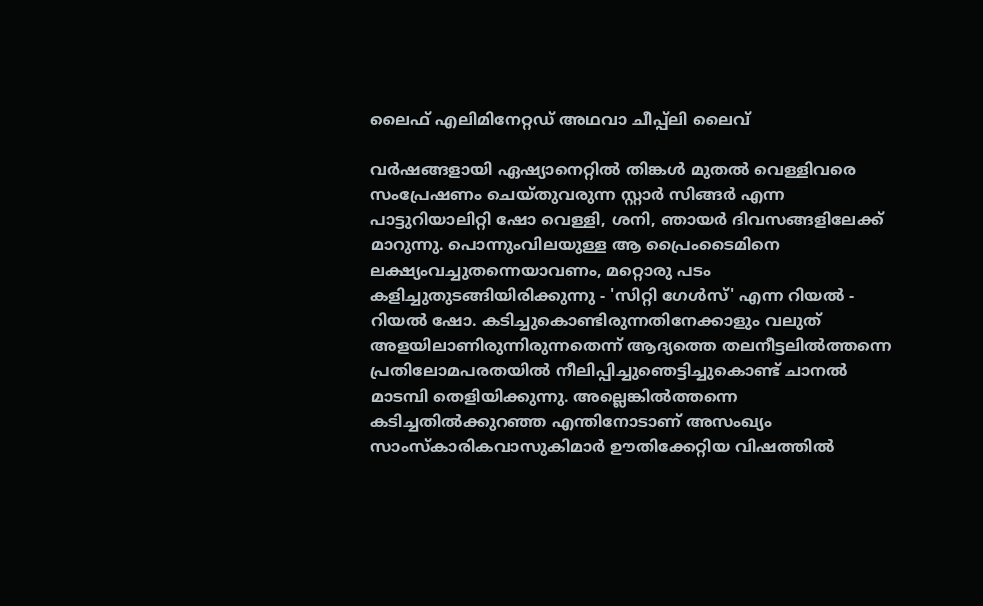ലൈഫ് എലിമിനേറ്റഡ് അഥവാ ചീപ്പ്‌ലി ലൈവ്

വര്‍ഷങ്ങളായി ഏഷ്യാനെറ്റില്‍ തിങ്കള്‍ മുതല്‍ വെള്ളിവരെ സംപ്രേഷണം ചെയ്തുവരുന്ന സ്റ്റാര്‍ സിങ്ങര്‍ എന്ന പാട്ടുറിയാലിറ്റി ഷോ വെള്ളി, ശനി, ഞായര്‍ ദിവസങ്ങളിലേക്ക് മാറുന്നു. പൊന്നുംവിലയുള്ള ആ പ്രൈംടൈമിനെ ലക്ഷ്യംവച്ചുതന്നെയാവണം, മറ്റൊരു പടം കളിച്ചുതുടങ്ങിയിരിക്കുന്നു - 'സിറ്റി ഗേള്‍സ്' എന്ന റിയല്‍ - റിയല്‍ ഷോ. കടിച്ചുകൊണ്ടിരുന്നതിനേക്കാളും വലുത് അളയിലാണിരുന്നിരുന്നതെന്ന് ആദ്യത്തെ തലനീട്ടലില്‍ത്തന്നെ പ്രതിലോമപരതയില്‍ നീലിപ്പിച്ചുഞെട്ടിച്ചുകൊണ്ട് ചാനല്‍ മാടമ്പി തെളിയിക്കുന്നു. അല്ലെങ്കില്‍ത്തന്നെ കടിച്ചതില്‍‌ക്കുറഞ്ഞ എന്തിനോടാണ് അസംഖ്യം സാംസ്കാരികവാസുകിമാര്‍ ഊതിക്കേറ്റിയ വിഷത്തില്‍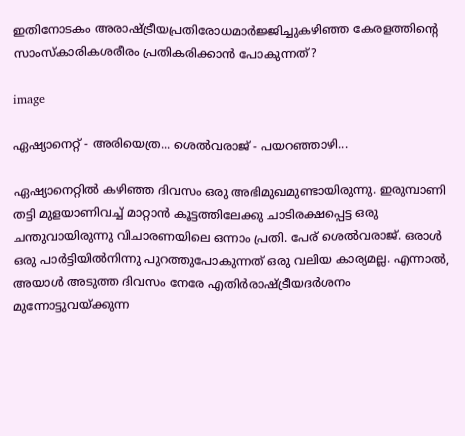ഇതിനോടകം അരാഷ്ട്രീയപ്രതിരോധമാര്‍ജ്ജിച്ചുകഴിഞ്ഞ കേരളത്തിന്റെ സാംസ്കാരികശരീരം പ്രതികരിക്കാന്‍ പോകുന്നത്?

image

ഏഷ്യാനെറ്റ് - അരിയെത്ര... ശെല്‍വരാജ് - പയറഞ്ഞാഴി...

ഏഷ്യാനെറ്റില്‍ കഴിഞ്ഞ ദിവസം ഒരു അഭിമുഖമുണ്ടായിരുന്നു. ഇരുമ്പാണി തട്ടി മുളയാണിവച്ച് മാറ്റാന്‍ കൂട്ടത്തിലേക്കു ചാടിരക്ഷപ്പെട്ട ഒരു ചന്തുവായിരുന്നു വിചാരണയിലെ ഒന്നാം പ്രതി. പേര് ശെല്‍വരാജ്. ഒരാള്‍ ഒരു പാര്‍ട്ടിയില്‍നിന്നു പുറത്തുപോകുന്നത് ഒരു വലിയ കാര്യമല്ല. എന്നാല്‍, അയാള്‍ അടുത്ത ദിവസം നേരേ എതിര്‍രാഷ്ട്രീയദര്‍ശനം മുന്നോട്ടുവയ്ക്കുന്ന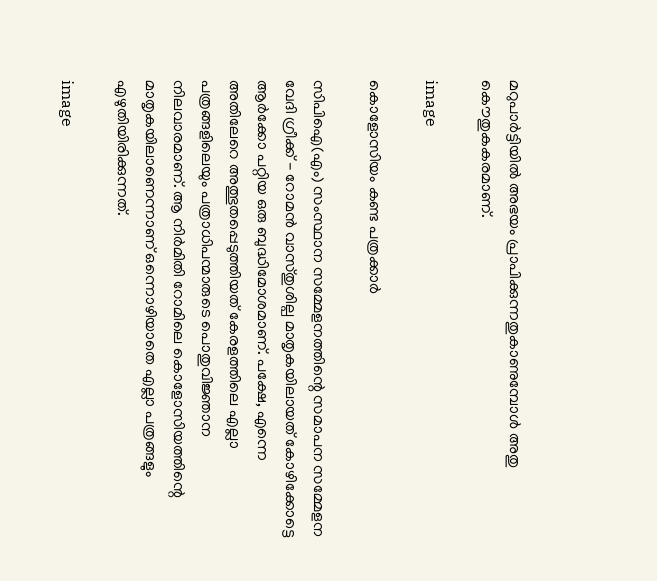മറുപാര്‍ട്ടിയില്‍ അഭയം പ്രാപിക്കുന്നതുകാണുമ്പോള്‍ അതു കൌതുകകരമാണ്.

image

കൊളോസിയം കണ്ട പത്രക്കാര്‍

സിപിഐ(എം) സംസ്ഥാന സമ്മേളനത്തിന്റെ സമാപന സമ്മേളന വേദി ഗ്രീക്ക് - റോമന്‍ വാസ്തുശില്പ മാതൃകയിലായത് കോഴിക്കോട്ടെ ആര്‍ക്കോ പറ്റിയ ഒരു ബുദ്ധിമോശമാണ്. പക്ഷേ, എന്നെ അതിലേറെ അത്ഭുതപ്പെടുത്തിയത് കേരളത്തിലെ എല്ലാ പത്രങ്ങളിലെയും പത്രാധിപന്മാരുടെ പൊതുവിജ്ഞാന നിലവാരമാണ്. ആ നിര്‍മിതി റോമിലെ കൊളോസിയത്തിന്റെ മാതൃകയിലാണെന്നാണ് ഒന്നൊഴിയാതെ എല്ലാ പത്രങ്ങളും എഴുതിയിരിക്കുന്നത്.

image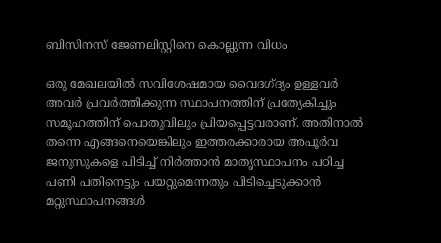ബിസിനസ് ജേണലിസ്റ്റിനെ കൊല്ലുന്ന വിധം

ഒരു മേഖലയില്‍ സവിശേഷമായ വൈദഗ്ദ്യം ഉള്ളവര്‍ അവര്‍ പ്രവര്‍ത്തിക്കുന്ന സ്ഥാപനത്തിന് പ്രത്യേകിച്ചും സമൂഹത്തിന് പൊതുവിലും പ്രിയപ്പെട്ടവരാണ്. അതിനാല്‍ തന്നെ എങ്ങനെയെങ്കിലും ഇത്തരക്കാരായ അപൂര്‍വ ജനുസുകളെ പിടിച്ച് നിര്‍ത്താന്‍ മാതൃസ്ഥാപനം പഠിച്ച പണി പതിനെട്ടും പയറ്റുമെന്നതും പിടിച്ചെടുക്കാന്‍ മറ്റുസ്ഥാപനങ്ങള്‍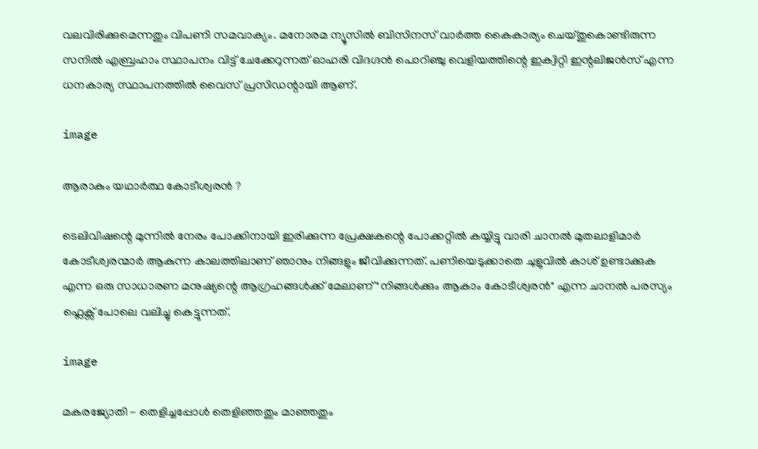വലവിരിക്കുമെന്നതും വിപണി സമവാക്യം. മനോരമ ന്യൂസില്‍ ബിസിനസ് വാര്‍ത്ത കൈകാര്യം ചെയ്തുകൊണ്ടിരുന്ന സനില്‍ എബ്രഹാം സ്ഥാപനം വിട്ട് ചേക്കേറുന്നത് ഓഹരി വിദഗ്ദന്‍ പൊറിഞ്ചു വെളിയത്തിന്റെ ഇക്വിറ്റി ഇന്റലിജന്‍സ് എന്ന ധനകാര്യ സ്ഥാപനത്തില്‍ വൈസ് പ്രസിഡന്റായി ആണ്.

image

ആരാകും യഥാര്‍ത്ഥ കോടീശ്വരന്‍ ?

ടെലിവിഷന്റെ മുന്നില്‍ നേരം പോക്കിനായി ഇരിക്കുന്ന പ്രേക്ഷകന്റെ പോക്കറ്റില്‍ കയ്യിട്ടു വാരി ചാനല്‍ മുതലാളിമാര്‍ കോടീശ്വരന്മാര്‍ ആകുന്ന കാലത്തിലാണ് ഞാനും നിങ്ങളും ജീവിക്കുന്നത്. പണിയെടുക്കാതെ ചുളുവില്‍ കാശ് ഉണ്ടാക്കുക എന്ന ഒരു സാധാരണ മനുഷ്യന്റെ ആഗ്രഹങ്ങള്‍ക്ക് മേലാണ് "നിങ്ങള്‍ക്കും ആകാം കോടീശ്വരന്‍" എന്ന ചാനല്‍ പരസ്യം ഫ്ലെക്സ് പോലെ വലിച്ചു കെട്ടുന്നത്.

image

മകരജ്യോതി - തെളിച്ചപ്പോള്‍ തെളിഞ്ഞതും മാഞ്ഞതും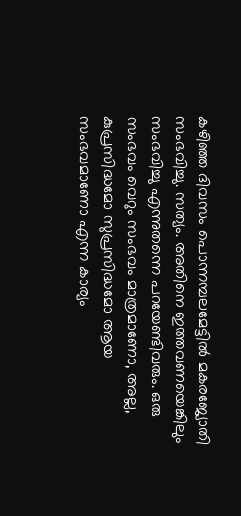കഴിഞ്ഞ ദിവസം പൊന്നമ്പലമേട്ടില്‍ മകരജ്യോതി സംഭവിച്ചു. സത്യം. അതിനെ ഇത്തവണയെങ്കിലും സംഭവിച്ചു എന്നുതന്നെ പറയേണ്ടിവരും. ഒരു സംഭവം വെറും സംഭവം മാത്രമാണോ, അല്ല, കുപ്രസിദ്ധമോ സുപ്രസിദ്ധമോ ആയ സംഭവമാണോ എന്ന കാര്യം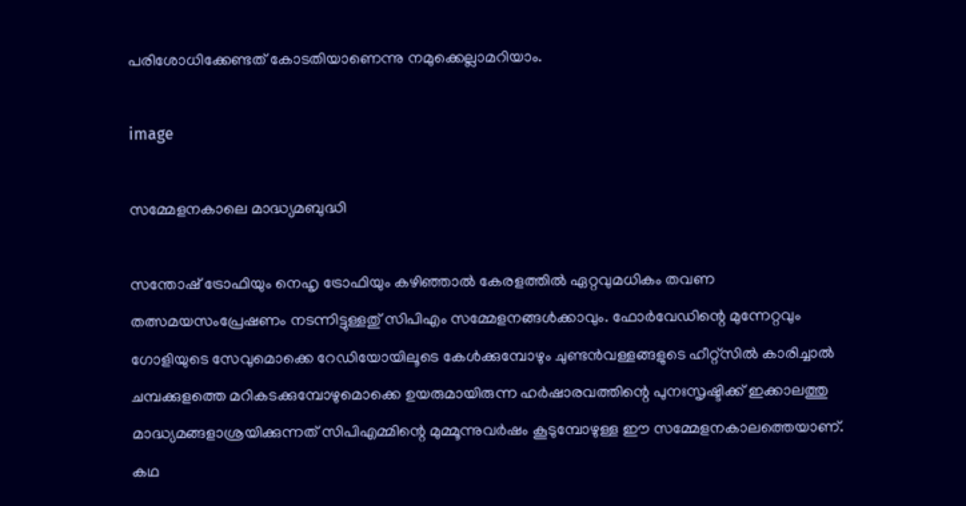പരിശോധിക്കേണ്ടത് കോടതിയാണെന്നു നമുക്കെല്ലാമറിയാം.

image

സമ്മേളനകാലെ മാദ്ധ്യമബുദ്ധി

സന്തോഷ് ട്രോഫിയും നെഹൃ ട്രോഫിയും കഴിഞ്ഞാല്‍ കേരളത്തില്‍ ഏറ്റവുമധികം തവണ തത്സമയസംപ്രേഷണം നടന്നിട്ടുള്ളതു് സിപിഎം സമ്മേളനങ്ങള്‍ക്കാവും. ഫോര്‍വേഡിന്റെ മുന്നേറ്റവും ഗോളിയുടെ സേവുമൊക്കെ റേഡിയോയിലൂടെ കേള്‍ക്കുമ്പോഴും ചുണ്ടന്‍വള്ളങ്ങളുടെ ഹീറ്റ്സില്‍ കാരിച്ചാല്‍ ചമ്പക്കുളത്തെ മറികടക്കുമ്പോഴുമൊക്കെ ഉയരുമായിരുന്ന ഹര്‍ഷാരവത്തിന്റെ പുനഃസൃഷ്ടിക്ക് ഇക്കാലത്തു മാദ്ധ്യമങ്ങളാശ്രയിക്കുന്നത് സിപിഎമ്മിന്റെ മുമ്മൂന്നുവര്‍ഷം കൂടുമ്പോഴുള്ള ഈ സമ്മേളനകാലത്തെയാണ്. കഥ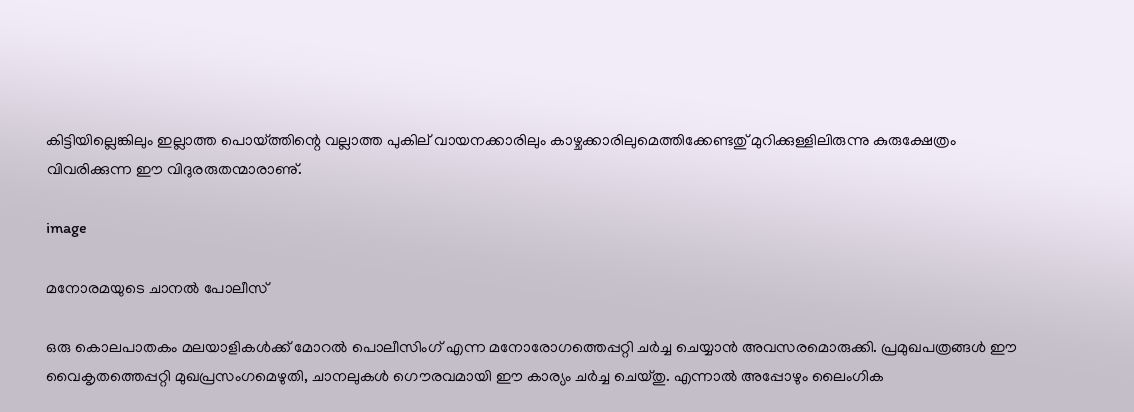കിട്ടിയില്ലെങ്കിലും ഇല്ലാത്ത പൊയ്ത്തിന്റെ വല്ലാത്ത പുകില് വായനക്കാരിലും കാഴ്ചക്കാരിലുമെത്തിക്കേണ്ടതു് മുറിക്കുള്ളിലിരുന്നു കുരുക്ഷേത്രം വിവരിക്കുന്ന ഈ വിദുരരുതന്മാരാണു്.

image

മനോരമയുടെ ചാനല്‍ പോലീസ്

ഒരു കൊലപാതകം മലയാളികള്‍ക്ക് മോറല്‍ പൊലീസിംഗ് എന്ന മനോരോഗത്തെപ്പറ്റി ചര്‍ച്ച ചെയ്യാന്‍ അവസരമൊരുക്കി. പ്രമുഖപത്രങ്ങള്‍ ഈ വൈകൃതത്തെപ്പറ്റി മുഖപ്രസംഗമെഴുതി, ചാനലുകള്‍ ഗൌരവമായി ഈ കാര്യം ചര്‍ച്ച ചെയ്തു. എന്നാല്‍ അപ്പോഴും ലൈംഗിക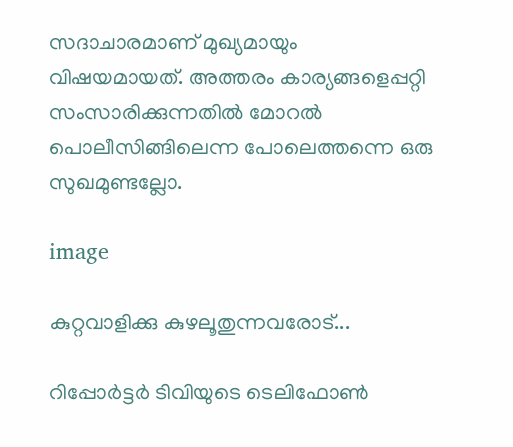സദാചാരമാണ് മുഖ്യമായും വിഷയമായത്. അത്തരം കാര്യങ്ങളെപ്പറ്റി സംസാരിക്കുന്നതില്‍ മോറല്‍ പൊലീസിങ്ങിലെന്ന പോലെത്തന്നെ ഒരു സുഖമുണ്ടല്ലോ.

image

കുറ്റവാളിക്കു കുഴലൂതുന്നവരോട്...

റിപ്പോര്‍ട്ടര്‍ ടിവിയുടെ ടെലിഫോണ്‍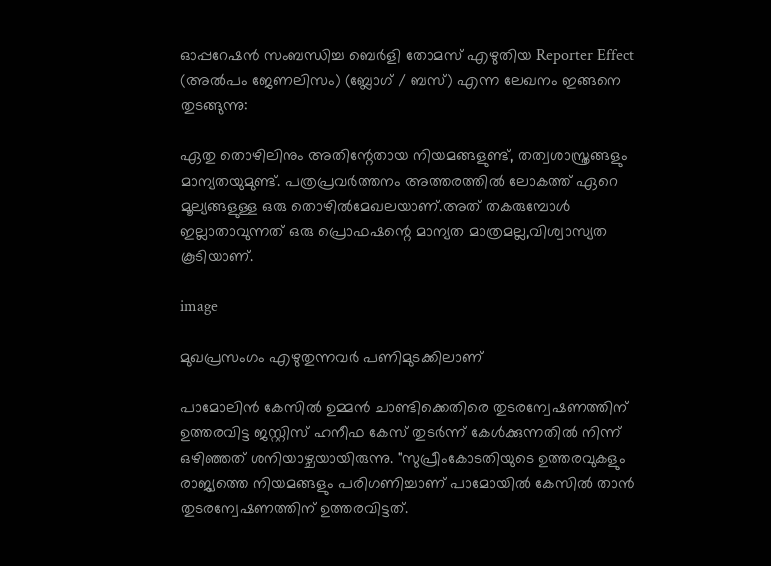ഓപ്പറേഷന്‍ സംബന്ധിച്ച ബെര്‍ളി തോമസ് എഴുതിയ Reporter Effect (അല്‍പം ജേണലിസം) (ബ്ലോഗ് / ബസ്) എന്ന ലേഖനം ഇങ്ങനെ തുടങ്ങുന്നു:

ഏതു തൊഴിലിനും അതിന്റേതായ നിയമങ്ങളുണ്ട്, തത്വശാസ്ത്രങ്ങളും മാന്യതയുമുണ്ട്. പത്രപ്രവര്‍ത്തനം അത്തരത്തില്‍ ലോകത്ത് ഏറെ മൂല്യങ്ങളുള്ള ഒരു തൊഴില്‍മേഖലയാണ്.അത് തകരുമ്പോള്‍ ഇല്ലാതാവുന്നത് ഒരു പ്രൊഫഷന്റെ മാന്യത മാത്രമല്ല,വിശ്വാസ്യത കൂടിയാണ്.

image

മുഖപ്രസംഗം എഴുതുന്നവര്‍ പണിമുടക്കിലാണ്

പാമോലിന്‍ കേസില്‍ ഉമ്മന്‍ ചാണ്ടിക്കെതിരെ തുടരന്വേഷണത്തിന് ഉത്തരവിട്ട ജസ്റ്റിസ് ഹനീഫ കേസ് തുടര്‍ന്ന് കേള്‍ക്കുന്നതില്‍ നിന്ന് ഒഴിഞ്ഞത് ശനിയാഴ്ചയായിരുന്നു. "സുപ്രീംകോടതിയുടെ ഉത്തരവുകളും രാജ്യത്തെ നിയമങ്ങളും പരിഗണിച്ചാണ് പാമോയില്‍ കേസില്‍ താന്‍ തുടരന്വേഷണത്തിന് ഉത്തരവിട്ടത്.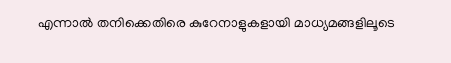എന്നാല്‍ തനിക്കെതിരെ കുറേനാളുകളായി മാധ്യമങ്ങളിലൂടെ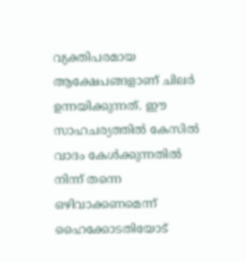വ്യക്തിപരമായ ആക്ഷേപങ്ങളാണ് ചിലര്‍ ഉന്നയിക്കുന്നത്. ഈ സാഹചര്യത്തില്‍ കേസില്‍ വാദം കേള്‍ക്കുന്നതില്‍ നിന്ന് തന്നെ ഒഴിവാക്കണമെന്ന് ഹൈക്കോടതിയോട്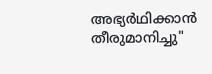അഭ്യര്‍ഥിക്കാന്‍ തീരുമാനിച്ചു"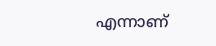എന്നാണ്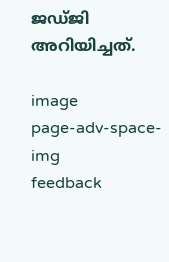ജഡ്ജി അറിയിച്ചത്.

image
page-adv-space-img
feedback